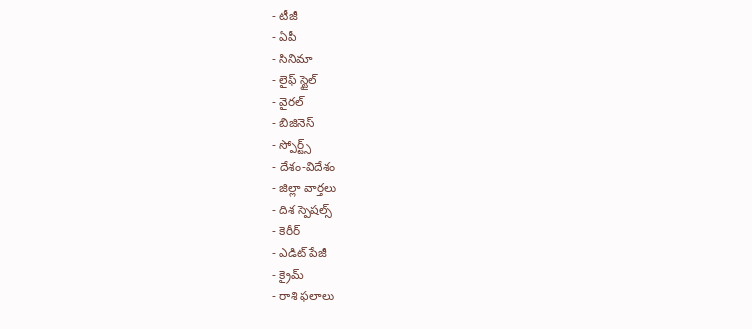- టీజీ
- ఏపీ
- సినిమా
- లైఫ్ స్టైల్
- వైరల్
- బిజినెస్
- స్పోర్ట్స్
- దేశం-విదేశం
- జిల్లా వార్తలు
- దిశ స్పెషల్స్
- కెరీర్
- ఎడిట్ పేజీ
- క్రైమ్
- రాశి ఫలాలు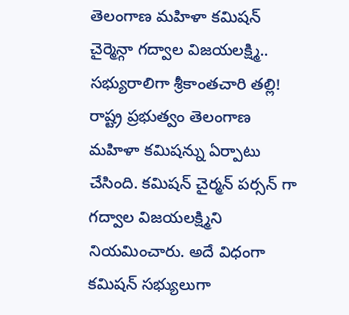తెలంగాణ మహిళా కమిషన్ చైర్మెన్గా గద్వాల విజయలక్ష్మి.. సభ్యురాలిగా శ్రీకాంతచారి తల్లి!
రాష్ట్ర ప్రభుత్వం తెలంగాణ మహిళా కమిషన్ను ఏర్పాటు చేసింది. కమిషన్ చైర్మన్ పర్సన్ గా గద్వాల విజయలక్ష్మిని నియమించారు. అదే విధంగా కమిషన్ సభ్యులుగా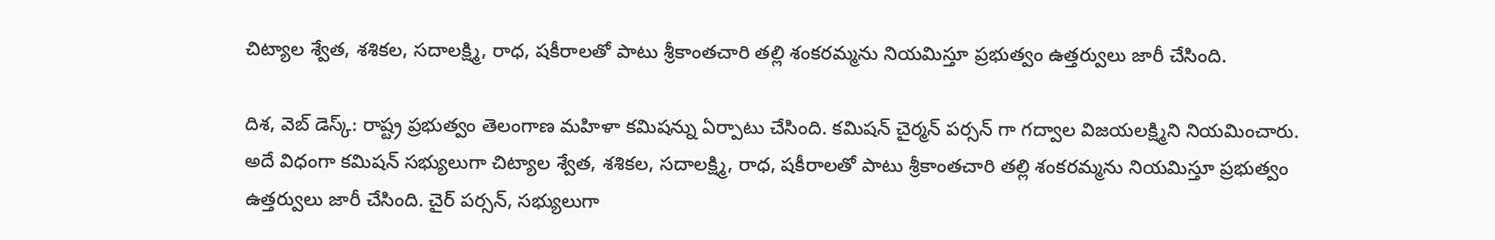చిట్యాల శ్వేత, శశికల, సదాలక్ష్మి, రాధ, షకీరాలతో పాటు శ్రీకాంతచారి తల్లి శంకరమ్మను నియమిస్తూ ప్రభుత్వం ఉత్తర్వులు జారీ చేసింది.

దిశ, వెబ్ డెస్క్: రాష్ట్ర ప్రభుత్వం తెలంగాణ మహిళా కమిషన్ను ఏర్పాటు చేసింది. కమిషన్ చైర్మన్ పర్సన్ గా గద్వాల విజయలక్ష్మిని నియమించారు. అదే విధంగా కమిషన్ సభ్యులుగా చిట్యాల శ్వేత, శశికల, సదాలక్ష్మి, రాధ, షకీరాలతో పాటు శ్రీకాంతచారి తల్లి శంకరమ్మను నియమిస్తూ ప్రభుత్వం ఉత్తర్వులు జారీ చేసింది. చైర్ పర్సన్, సభ్యులుగా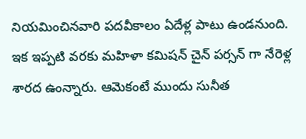నియమించినవారి పదవీకాలం ఏదేళ్ల పాటు ఉండనుంది. ఇక ఇప్పటి వరకు మహిళా కమిషన్ చైన్ పర్సన్ గా నేరెళ్ల శారద ఉంన్నారు. ఆమెకంటే ముందు సునీత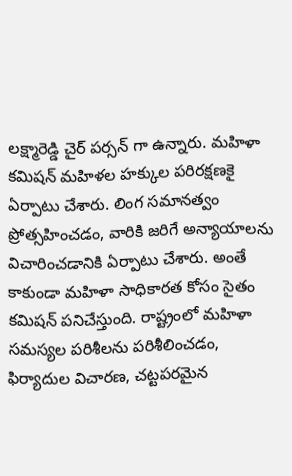లక్ష్మారెడ్డి చైర్ పర్సన్ గా ఉన్నారు. మహిళా కమిషన్ మహిళల హక్కుల పరిరక్షణకై ఏర్పాటు చేశారు. లింగ సమానత్వం ప్రోత్సహించడం, వారికి జరిగే అన్యాయాలను విచారించడానికి ఏర్పాటు చేశారు. అంతే కాకుండా మహిళా సాధికారత కోసం సైతం కమిషన్ పనిచేస్తుంది. రాష్ట్రంలో మహిళా సమస్యల పరిశీలను పరిశీలించడం, ఫిర్యాదుల విచారణ, చట్టపరమైన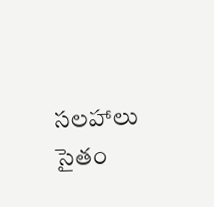సలహాలు సైతం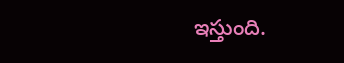ఇస్తుంది.